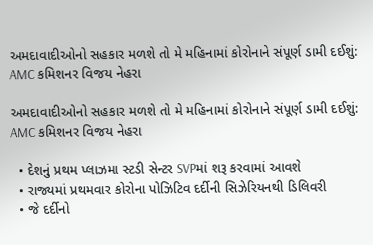અમદાવાદીઓનો સહકાર મળશે તો મે મહિનામાં કોરોનાને સંપૂર્ણ ડામી દઈશું: AMC કમિશનર વિજય નેહરા

અમદાવાદીઓનો સહકાર મળશે તો મે મહિનામાં કોરોનાને સંપૂર્ણ ડામી દઈશું: AMC કમિશનર વિજય નેહરા

  • દેશનું પ્રથમ પ્લાઝમા સ્ટડી સેન્ટર SVPમાં શરૂ કરવામાં આવશે
  • રાજ્યમાં પ્રથમવાર કોરોના પોઝિટિવ દર્દીની સિઝેરિયનથી ડિલિવરી
  • જે દર્દીનો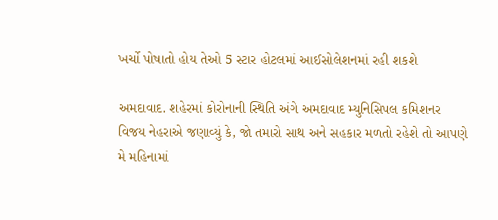ખર્ચો પોષાતો હોય તેઓ 5 સ્ટાર હોટલમાં આઈસોલેશનમાં રહી શકશે

અમદાવાદ. શહેરમાં કોરોનાની સ્થિતિ અંગે અમદાવાદ મ્યુનિસિપલ કમિશનર વિજય નેહરાએ જણાવ્યું કે, જો તમારો સાથ અને સહકાર મળતો રહેશે તો આપણે મે મહિનામાં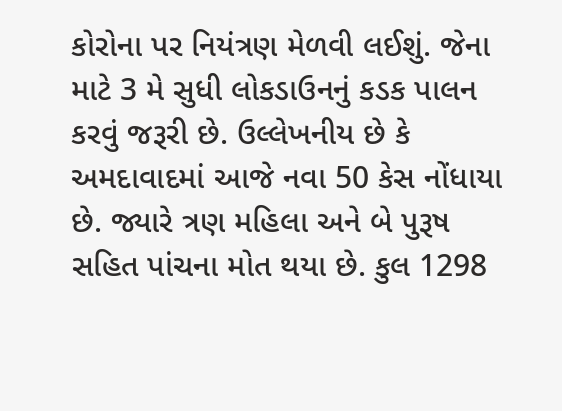કોરોના પર નિયંત્રણ મેળવી લઈશું. જેના માટે 3 મે સુધી લોકડાઉનનું કડક પાલન કરવું જરૂરી છે. ઉલ્લેખનીય છે કે અમદાવાદમાં આજે નવા 50 કેસ નોંધાયા છે. જ્યારે ત્રણ મહિલા અને બે પુરૂષ સહિત પાંચના મોત થયા છે. કુલ 1298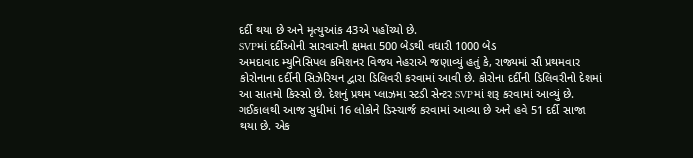દર્દી થયા છે અને મૃત્યુઆંક 43એ પહોંચ્યો છે.
SVPમાં દર્દીઓની સારવારની ક્ષમતા 500 બેડથી વધારી 1000 બેડ
અમદાવાદ મ્યુનિસિપલ કમિશનર વિજય નેહરાએ જણાવ્યું હતું કે, રાજ્યમાં સૌ પ્રથમવાર કોરોનાના દર્દીની સિઝેરિયન દ્વારા ડિલિવરી કરવામાં આવી છે. કોરોના દર્દીની ડિલિવરીનો દેશમાં આ સાતમો કિસ્સો છે. દેશનું પ્રથમ પ્લાઝમા સ્ટડી સેન્ટર SVPમાં શરૂ કરવામાં આવ્યું છે. ગઈકાલથી આજ સુધીમાં 16 લોકોને ડિસ્ચાર્જ કરવામાં આવ્યા છે અને હવે 51 દર્દી સાજા થયા છે. એક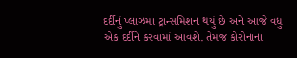દર્દીનું પ્લાઝમા ટ્રાન્સમિશન થયું છે અને આજે વધુ એક દર્દીને કરવામાં આવશે. તેમજ કોરોનાના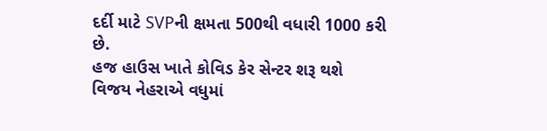દર્દી માટે SVPની ક્ષમતા 500થી વધારી 1000 કરી છે.
હજ હાઉસ ખાતે કોવિડ કેર સેન્ટર શરૂ થશે
વિજય નેહરાએ વધુમાં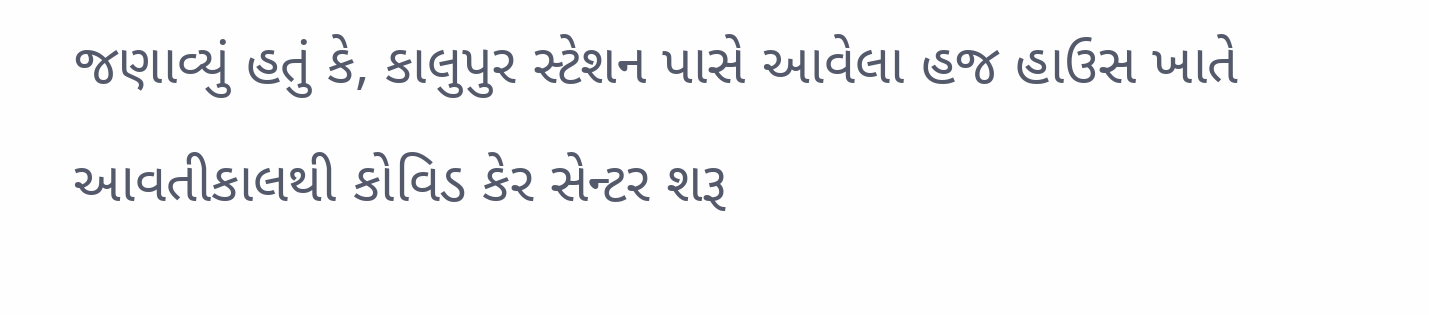જણાવ્યું હતું કે, કાલુપુર સ્ટેશન પાસે આવેલા હજ હાઉસ ખાતે આવતીકાલથી કોવિડ કેર સેન્ટર શરૂ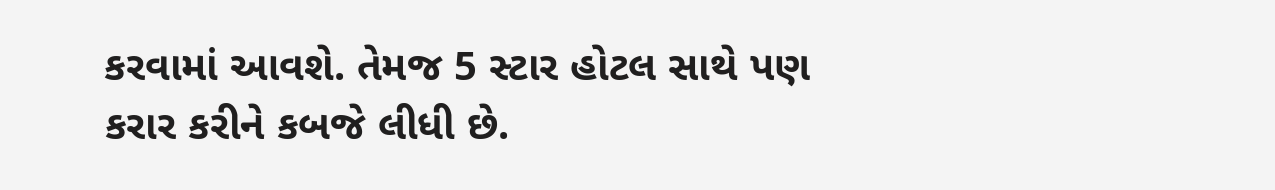કરવામાં આવશે. તેમજ 5 સ્ટાર હોટલ સાથે પણ કરાર કરીને કબજે લીધી છે.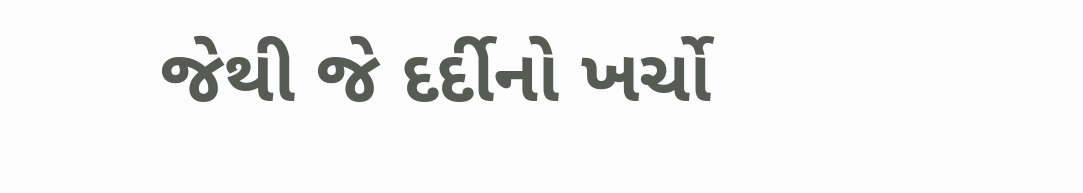જેથી જે દર્દીનો ખર્ચો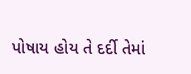પોષાય હોય તે દર્દી તેમાં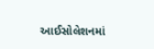આઈસોલેશનમાં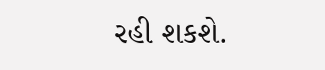રહી શકશે.